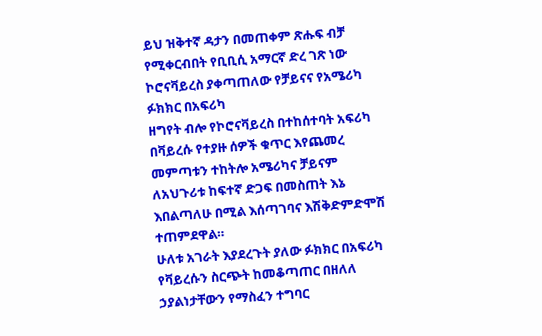ይህ ዝቅተኛ ዳታን በመጠቀም ጽሑፍ ብቻ የሚቀርብበት የቢቢሲ አማርኛ ድረ ገጽ ነው
ኮሮናቫይረስ ያቀጣጠለው የቻይናና የአሜሪካ ፉክክር በአፍሪካ
ዘግየት ብሎ የኮሮናቫይረስ በተከሰተባት አፍሪካ በቫይረሱ የተያዙ ሰዎች ቁጥር እየጨመረ መምጣቱን ተከትሎ አሜሪካና ቻይናም ለአህጉሪቱ ከፍተኛ ድጋፍ በመስጠት እኔ እበልጣለሁ በሚል እሰጣገባና እሽቅድምድሞሽ ተጠምደዋል።
ሁለቱ አገራት እያደረጉት ያለው ፉክክር በአፍሪካ የቫይረሱን ስርጭት ከመቆጣጠር በዘለለ ኃያልነታቸውን የማስፈን ተግባር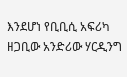እንደሆነ የቢቢሲ አፍሪካ ዘጋቢው አንድሪው ሃርዲንግ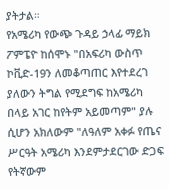ያትታል።
የአሜሪካ የውጭ ጉዳይ ኃላፊ ማይክ ፖምፔዮ ከሰሞኑ "በአፍሪካ ውስጥ ኮቪድ-19ን ለመቆጣጠር እየተደረገ ያለውን ትግል የሚደግፍ ከአሜሪካ በላይ አገር ከየትም አይመጣም" ያሉ ሲሆን አክለውም "ለዓለም አቀፉ የጤና ሥርዓት አሜሪካ እንደምታደርገው ድጋፍ የትኛውም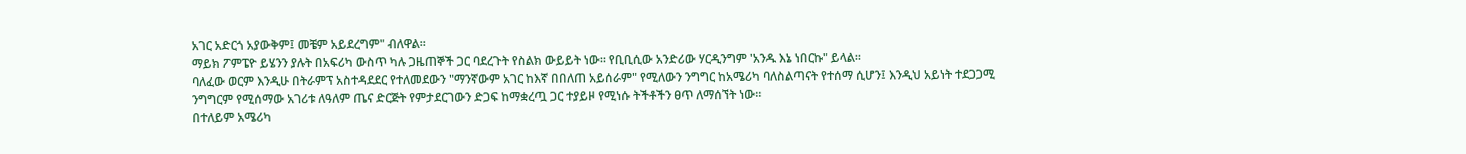አገር አድርጎ አያውቅም፤ መቼም አይደረግም" ብለዋል።
ማይክ ፖምፔዮ ይሄንን ያሉት በአፍሪካ ውስጥ ካሉ ጋዜጠኞች ጋር ባደረጉት የስልክ ውይይት ነው። የቢቢሲው አንድሪው ሃርዲንግም 'አንዱ እኔ ነበርኩ" ይላል።
ባለፈው ወርም እንዲሁ በትራምፕ አስተዳደደር የተለመደውን "ማንኛውም አገር ከእኛ በበለጠ አይሰራም" የሚለውን ንግግር ከአሜሪካ ባለስልጣናት የተሰማ ሲሆን፤ እንዲህ አይነት ተደጋጋሚ ንግግርም የሚሰማው አገሪቱ ለዓለም ጤና ድርጅት የምታደርገውን ድጋፍ ከማቋረጧ ጋር ተያይዞ የሚነሱ ትችቶችን ፀጥ ለማሰኘት ነው።
በተለይም አሜሪካ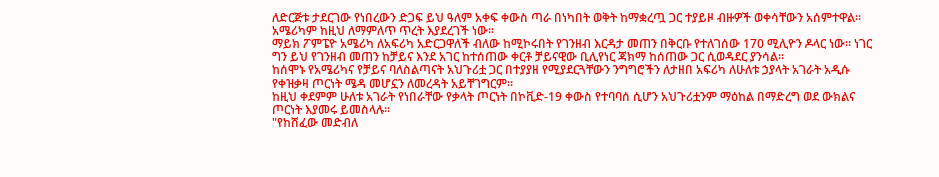ለድርጅቱ ታደርገው የነበረውን ድጋፍ ይህ ዓለም አቀፍ ቀውስ ጣራ በነካበት ወቅት ከማቋረጧ ጋር ተያይዞ ብዙዎች ወቀሳቸውን አሰምተዋል። አሜሪካም ከዚህ ለማምለጥ ጥረት እያደረገች ነው።
ማይክ ፖምፔዮ አሜሪካ ለአፍሪካ አድርጋዋለች ብለው ከሚኮሩበት የገንዘብ እርዳታ መጠን በቅርቡ የተለገሰው 170 ሚሊዮን ዶላር ነው። ነገር ግን ይህ የገንዘብ መጠን ከቻይና እንደ አገር ከተሰጠው ቀርቶ ቻይናዊው ቢሊየነር ጃክማ ከሰጠው ጋር ሲወዳደር ያንሳል።
ከሰሞኑ የአሜሪካና የቻይና ባለስልጣናት አህጉሪቷ ጋር በተያያዘ የሚያደርጓቸውን ንግግሮችን ለታዘበ አፍሪካ ለሁለቱ ኃያላት አገራት አዲሱ የቀዝቃዛ ጦርነት ሜዳ መሆኗን ለመረዳት አይቸገግርም።
ከዚህ ቀደምም ሁለቱ አገራት የነበራቸው የቃላት ጦርነት በኮቪድ-19 ቀውስ የተባባሰ ሲሆን አህጉሪቷንም ማዕከል በማድረግ ወደ ውክልና ጦርነት እያመሩ ይመስላሉ።
"የከሸፈው መድብለ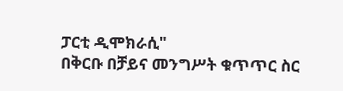ፓርቲ ዲሞክራሲ"
በቅርቡ በቻይና መንግሥት ቁጥጥር ስር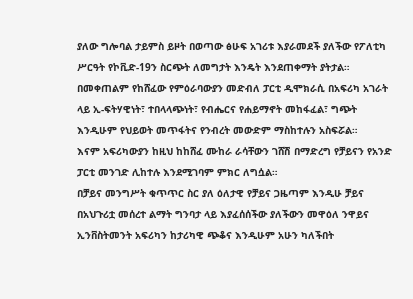ያለው ግሎባል ታይምስ ይዞት በወጣው ፅሁፍ አገሪቱ እያራመደች ያለችው የፖለቲካ ሥርዓት የኮቪድ-19ን ስርጭት ለመግታት እንዴት እንደጠቀማት ያትታል።
በመቀጠልም የከሸፈው የምዕራባውያን መድብለ ፓርቲ ዲሞክራሲ በአፍሪካ አገራት ላይ ኢ-ፍትሃዊነት፣ ተበላላጭነት፣ የብሔርና የሐይማኖት መከፋፈል፣ ግጭት እንዲሁም የህይወት መጥፋትና የንብረት መውድም ማስከተሉን አስፍሯል።
እናም አፍሪካውያን ከዚህ ከከሸፈ ሙከራ ራሳቸውን ገሸሽ በማድረግ የቻይናን የአንድ ፓርቲ መንገድ ሊከተሉ እንደሚገባም ምክር ለግሷል።
በቻይና መንግሥት ቁጥጥር ስር ያለ ዕለታዊ የቻይና ጋዜጣም እንዲሁ ቻይና በአህጉሪቷ መሰረተ ልማት ግንባታ ላይ እያፈሰሰችው ያለችውን መዋዕለ ንዋይና ኢንቨስትመንት አፍሪካን ከታሪካዊ ጭቆና እንዲሁም አሁን ካለችበት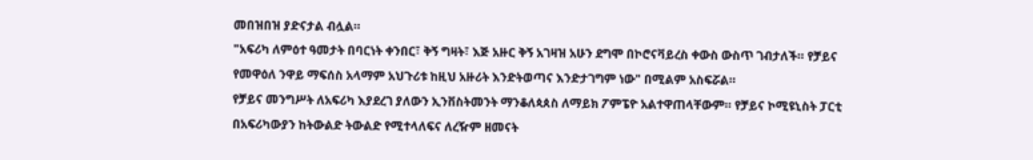መበዝበዝ ያድናታል ብሏል።
"አፍሪካ ለምዕተ ዓመታት በባርነት ቀንበር፣ ቅኝ ግዛት፣ እጅ አዙር ቅኝ አገዛዝ አሁን ደግሞ በኮሮናቫይረስ ቀውስ ውስጥ ገብታለች። የቻይና የመዋዕለ ንዋይ ማፍሰስ አላማም አህጉሪቱ ከዚህ አዙሪት እንድትወጣና እንድታገግም ነው" በሚልም አስፍሯል።
የቻይና መንግሥት ለአፍሪካ እያደረገ ያለውን ኢንቨስትመንት ማንቆለጳጰስ ለማይክ ፖምፔዮ አልተዋጠላቸውም። የቻይና ኮሚዩኒስት ፓርቲ በአፍሪካውያን ከትውልድ ትውልድ የሚተላለፍና ለረዥም ዘመናት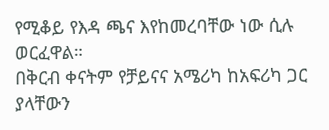የሚቆይ የእዳ ጫና እየከመረባቸው ነው ሲሉ ወርፈዋል።
በቅርብ ቀናትም የቻይናና አሜሪካ ከአፍሪካ ጋር ያላቸውን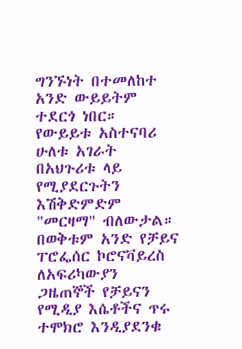ግንኙነት በተመለከተ አንድ ውይይትም ተደርጎ ነበር። የውይይቱ አስተናባሪ ሁለቱ አገራት በአህጉሪቱ ላይ የሚያደርጉትን እሽቅድምድም "መርዛማ" ብለውታል።
በወቅቱም አንድ የቻይና ፐሮፌሰር ኮሮናቫይረስ ለአፍሪካውያን ጋዜጠኞች የቻይናን የሚዲያ እሴቶችና ጥሩ ተሞክሮ እንዲያደንቁ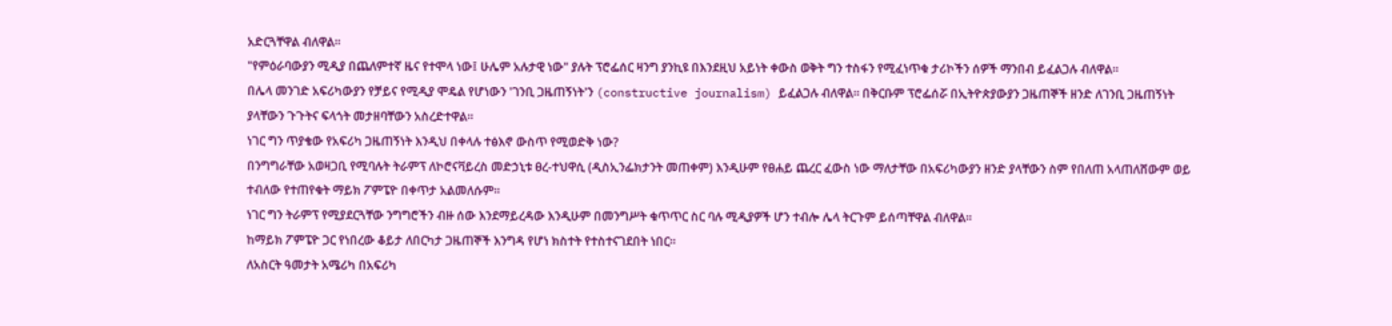አድርጓቸዋል ብለዋል።
"የምዕራባውያን ሚዲያ በጨለምተኛ ዜና የተሞላ ነው፤ ሁሌም አሉታዊ ነው" ያሉት ፕሮፌሰር ዛንግ ያንኪዩ በእንደዚህ አይነት ቀውስ ወቅት ግን ተስፋን የሚፈነጥቁ ታሪኮችን ሰዎች ማንበብ ይፈልጋሉ ብለዋል።
በሌላ መንገድ አፍሪካውያን የቻይና የሚዲያ ሞዴል የሆነውን 'ገንቢ ጋዜጠኝነት'ን (constructive journalism) ይፈልጋሉ ብለዋል። በቅርቡም ፕሮፌሰሯ በኢትዮጵያውያን ጋዜጠኞች ዘንድ ለገንቢ ጋዜጠኝነት ያላቸውን ጉጉትና ፍላጎት መታዘባቸውን አስረድተዋል።
ነገር ግን ጥያቄው የአፍሪካ ጋዜጠኝነት እንዲህ በቀላሉ ተፅእኖ ውስጥ የሚወድቅ ነው?
በንግግራቸው አወዛጋቢ የሚባሉት ትራምፕ ለኮሮናቫይረስ መድኃኒቱ ፀረ-ተህዋሲ (ዲስኢንፌክታንት መጠቀም) እንዲሁም የፀሐይ ጨረር ፈውስ ነው ማለታቸው በአፍሪካውያን ዘንድ ያላቸውን ስም የበለጠ አላጠለሸውም ወይ ተብለው የተጠየቁት ማይክ ፖምፔዮ በቀጥታ አልመለሱም።
ነገር ግን ትራምፕ የሚያደርጓቸው ንግግሮችን ብዙ ሰው እንደማይረዳው እንዲሁም በመንግሥት ቁጥጥር ስር ባሉ ሚዲያዎች ሆን ተብሎ ሌላ ትርጉም ይሰጣቸዋል ብለዋል።
ከማይክ ፖምፔዮ ጋር የነበረው ቆይታ ለበርካታ ጋዜጠኞች እንግዳ የሆነ ክስተት የተስተናገደበት ነበር።
ለአስርት ዓመታት አሜሪካ በአፍሪካ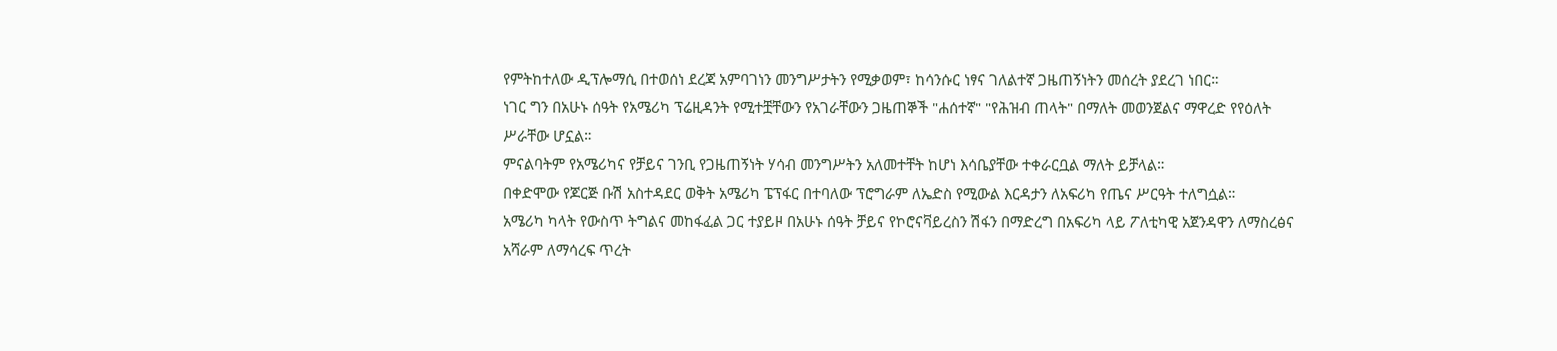የምትከተለው ዲፕሎማሲ በተወሰነ ደረጃ አምባገነን መንግሥታትን የሚቃወም፣ ከሳንሱር ነፃና ገለልተኛ ጋዜጠኝነትን መሰረት ያደረገ ነበር።
ነገር ግን በአሁኑ ሰዓት የአሜሪካ ፕሬዚዳንት የሚተቿቸውን የአገራቸውን ጋዜጠኞች "ሐሰተኛ" "የሕዝብ ጠላት" በማለት መወንጀልና ማዋረድ የየዕለት ሥራቸው ሆኗል።
ምናልባትም የአሜሪካና የቻይና ገንቢ የጋዜጠኝነት ሃሳብ መንግሥትን አለመተቸት ከሆነ እሳቤያቸው ተቀራርቧል ማለት ይቻላል።
በቀድሞው የጆርጅ ቡሽ አስተዳደር ወቅት አሜሪካ ፔፕፋር በተባለው ፕሮግራም ለኤድስ የሚውል እርዳታን ለአፍሪካ የጤና ሥርዓት ተለግሷል።
አሜሪካ ካላት የውስጥ ትግልና መከፋፈል ጋር ተያይዞ በአሁኑ ሰዓት ቻይና የኮሮናቫይረስን ሽፋን በማድረግ በአፍሪካ ላይ ፖለቲካዊ አጀንዳዋን ለማስረፅና አሻራም ለማሳረፍ ጥረት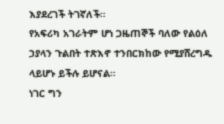እያደረገች ትገኛለች።
የአፍሪካ አገራትም ሆነ ጋዜጠኞች ባለው የልዕለ ኃያላን ጉልበት ተጽእኖ ተንበርክከው የሚያሸረግዱ ላይሆኑ ይችሉ ይሆናል።
ነገር ግን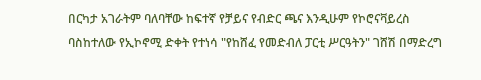በርካታ አገራትም ባለባቸው ከፍተኛ የቻይና የብድር ጫና እንዲሁም የኮሮናቫይረስ ባስከተለው የኢኮኖሚ ድቀት የተነሳ "የከሸፈ የመድብለ ፓርቲ ሥርዓትን" ገሸሽ በማድረግ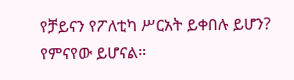የቻይናን የፖለቲካ ሥርአት ይቀበሉ ይሆን? የምናየው ይሆናል።